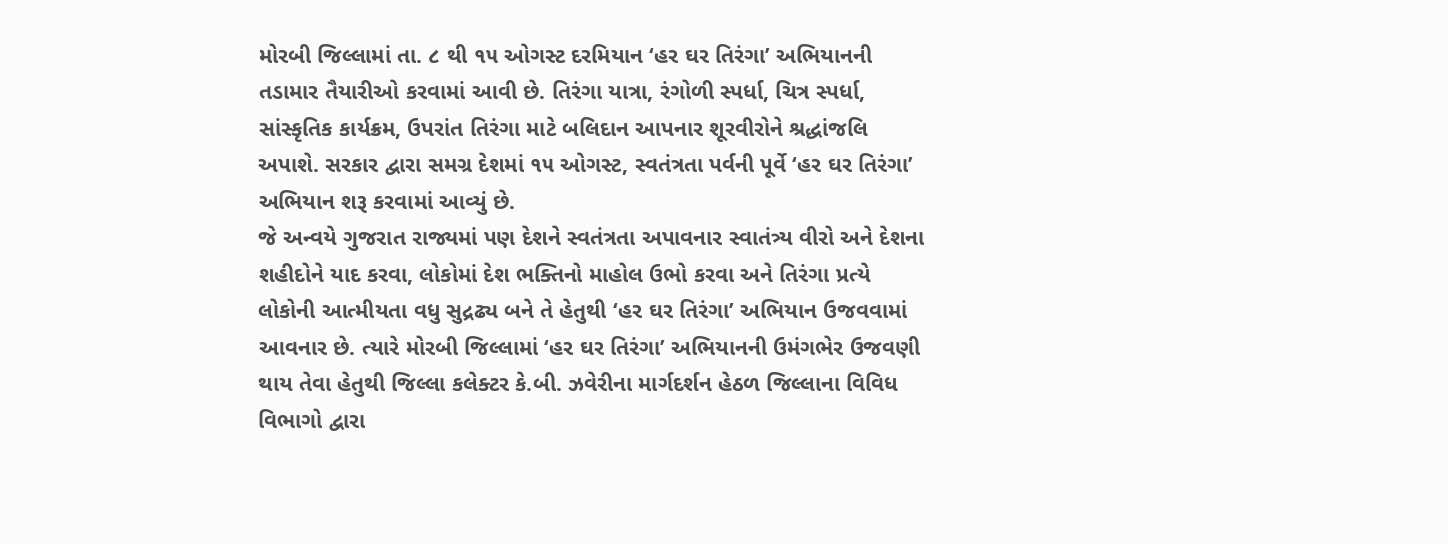મોરબી જિલ્લામાં તા. ૮ થી ૧૫ ઓગસ્ટ દરમિયાન ‘હર ઘર તિરંગા’ અભિયાનની તડામાર તૈયારીઓ કરવામાં આવી છે. તિરંગા યાત્રા, રંગોળી સ્પર્ધા, ચિત્ર સ્પર્ધા, સાંસ્કૃતિક કાર્યક્રમ, ઉપરાંત તિરંગા માટે બલિદાન આપનાર શૂરવીરોને શ્રદ્ધાંજલિ અપાશે. સરકાર દ્વારા સમગ્ર દેશમાં ૧૫ ઓગસ્ટ, સ્વતંત્રતા પર્વની પૂર્વે ‘હર ઘર તિરંગા’ અભિયાન શરૂ કરવામાં આવ્યું છે.
જે અન્વયે ગુજરાત રાજ્યમાં પણ દેશને સ્વતંત્રતા અપાવનાર સ્વાતંત્ર્ય વીરો અને દેશના શહીદોને યાદ કરવા, લોકોમાં દેશ ભક્તિનો માહોલ ઉભો કરવા અને તિરંગા પ્રત્યે લોકોની આત્મીયતા વધુ સુદ્રઢ્ય બને તે હેતુથી ‘હર ઘર તિરંગા’ અભિયાન ઉજવવામાં આવનાર છે. ત્યારે મોરબી જિલ્લામાં ‘હર ઘર તિરંગા’ અભિયાનની ઉમંગભેર ઉજવણી થાય તેવા હેતુથી જિલ્લા કલેક્ટર કે.બી. ઝવેરીના માર્ગદર્શન હેઠળ જિલ્લાના વિવિધ વિભાગો દ્વારા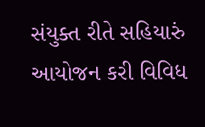સંયુક્ત રીતે સહિયારું આયોજન કરી વિવિધ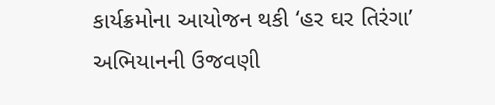કાર્યક્રમોના આયોજન થકી ‘હર ઘર તિરંગા’ અભિયાનની ઉજવણી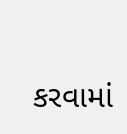કરવામાં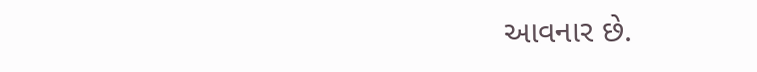આવનાર છે.